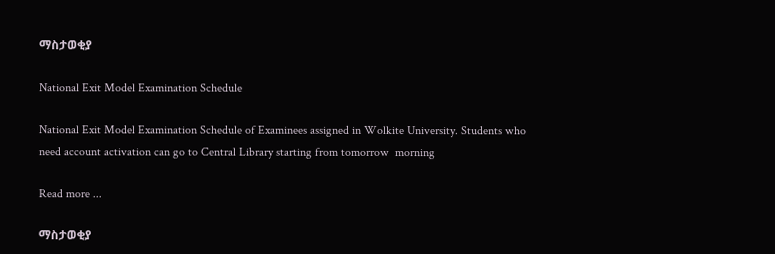ማስታወቂያ

National Exit Model Examination Schedule

National Exit Model Examination Schedule of Examinees assigned in Wolkite University. Students who need account activation can go to Central Library starting from tomorrow  morning

Read more ...

ማስታወቂያ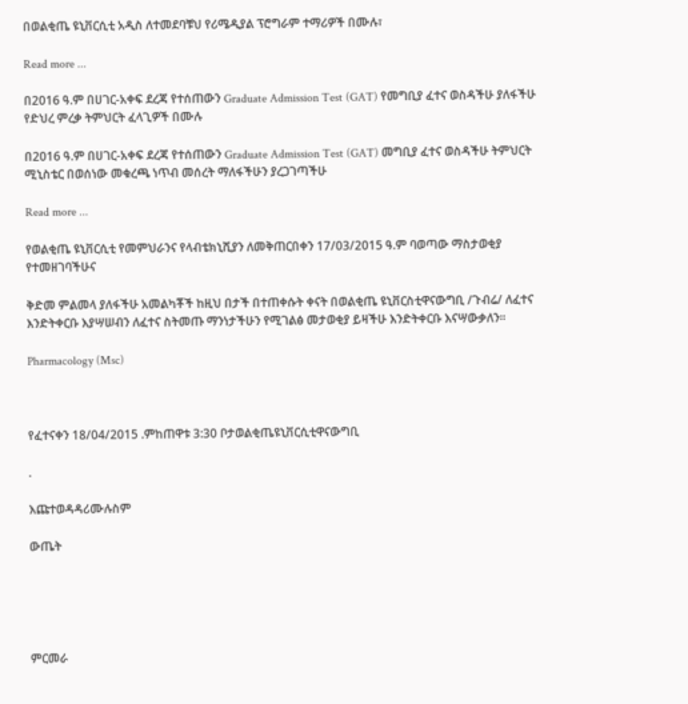በወልቂጤ ዩኒቨርሲቲ አዲስ ለተመደባቹህ የሪሜዲያል ፕሮግራም ተማሪዎች በሙሉ፣

Read more ...

በ2016 ዓ.ም በሀገር-አቀፍ ደረጃ የተሰጠውን Graduate Admission Test (GAT) የመግቢያ ፈተና ወስዳችሁ ያለፋችሁ የድህረ ምረቃ ትምህርት ፈላጊዎች በሙሉ

በ2016 ዓ.ም በሀገር-አቀፍ ደረጃ የተሰጠውን Graduate Admission Test (GAT) መግቢያ ፈተና ወስዳችሁ ትምህርት ሚኒስቴር በወሰነው መቁረጫ ነጥብ መሰረት ማለፋችሁን ያረጋገጣችሁ

Read more ...

የወልቂጤ ዩኒቨርሲቲ የመምህራንና የላብቴክኒሺያን ለመቅጠርበቀን 17/03/2015 ዓ.ም ባወጣው ማስታወቂያ የተመዘገባችሁና

ቅድመ ምልመላ ያለፋችሁ አመልካቾች ከዚህ በታች በተጠቀሱት ቀናት በወልቂጤ ዩኒቨርስቲዋናውግቢ /ጉብሬ/ ለፈተና እንድትቀርቡ እያሣሠብን ለፈተና ስትመጡ ማንነታችሁን የሚገልፅ መታወቂያ ይዛችሁ እንድትቀርቡ እናሣውቃለን፡፡

Pharmacology (Msc)



የፈተናቀን 18/04/2015 .ምከጠዋቱ 3:30 ቦታወልቂጤዩኒቨርሲቲዋናውግቢ

.

እጩተወዳዳሪሙሉስም

ውጤት





ምርመራ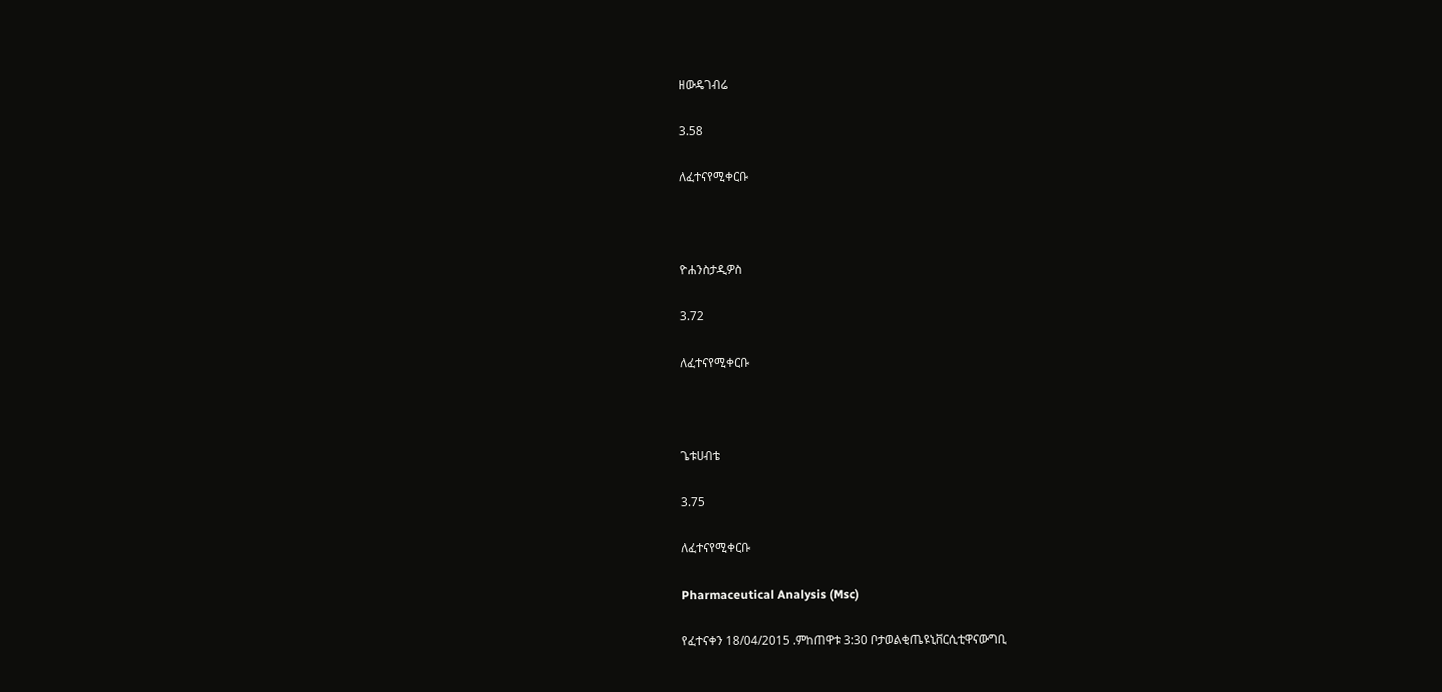ዘውዴገብሬ

3.58

ለፈተናየሚቀርቡ



ዮሐንስታዲዎስ

3.72

ለፈተናየሚቀርቡ



ጌቱሀብቴ

3.75

ለፈተናየሚቀርቡ

Pharmaceutical Analysis (Msc)

የፈተናቀን 18/04/2015 .ምከጠዋቱ 3:30 ቦታወልቂጤዩኒቨርሲቲዋናውግቢ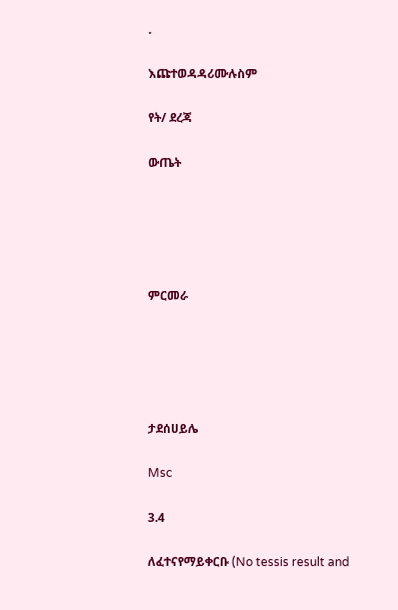.

እጩተወዳዳሪሙሉስም

የት/ ደረጃ

ውጤት





ምርመራ





ታደሰሀይሌ

Msc

3.4

ለፈተናየማይቀርቡ (No tessis result and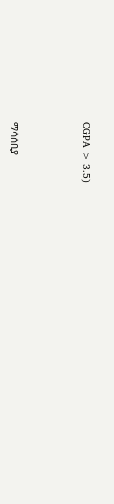CGPA > 3.5)



ማሳሰቢያ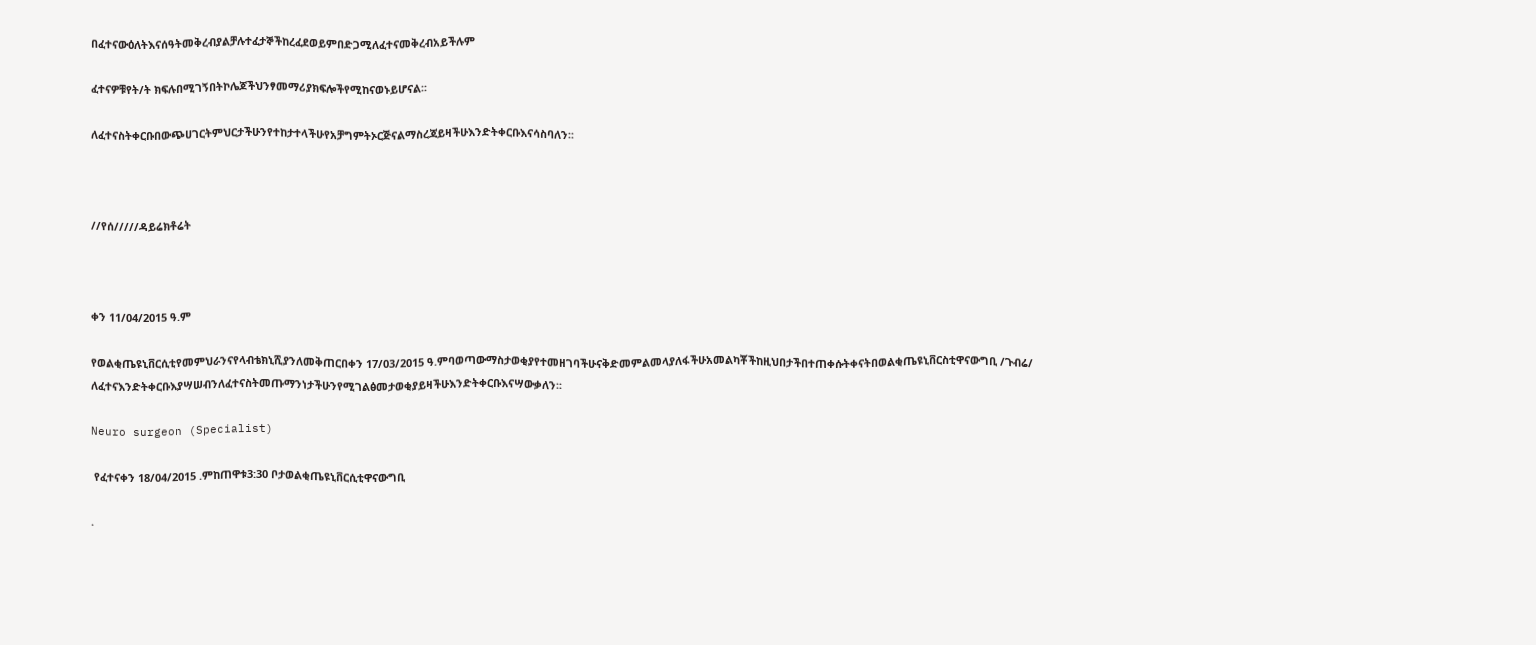በፈተናውዕለትእናሰዓትመቅረብያልቻሉተፈታኞችከረፈደወይምበድጋሚለፈተናመቅረብአይችሉም

ፈተናዎቹየት/ት ክፍሉበሚገኝበትኮሌጆችህንፃመማሪያክፍሎችየሚከናወኑይሆናል፡፡

ለፈተናስትቀርቡበውጭሀገርትምህርታችሁንየተከታተላችሁየአቻግምትኦርጅናልማስረጃይዛችሁእንድትቀርቡእናሳስባለን፡፡



//የሰ/////ዳይሬክቶሬት



ቀን 11/04/2015 ዓ.ም

የወልቂጤዩኒቨርሲቲየመምህራንናየላብቴክኒሺያንለመቅጠርበቀን 17/03/2015 ዓ.ምባወጣውማስታወቂያየተመዘገባችሁናቅድመምልመላያለፋችሁአመልካቾችከዚህበታችበተጠቀሱትቀናትበወልቂጤዩኒቨርስቲዋናውግቢ /ጉብሬ/ ለፈተናእንድትቀርቡእያሣሠብንለፈተናስትመጡማንነታችሁንየሚገልፅመታወቂያይዛችሁእንድትቀርቡእናሣውቃለን፡፡

Neuro surgeon (Specialist)

 የፈተናቀን 18/04/2015 .ምከጠዋቱ3:30 ቦታወልቂጤዩኒቨርሲቲዋናውግቢ

.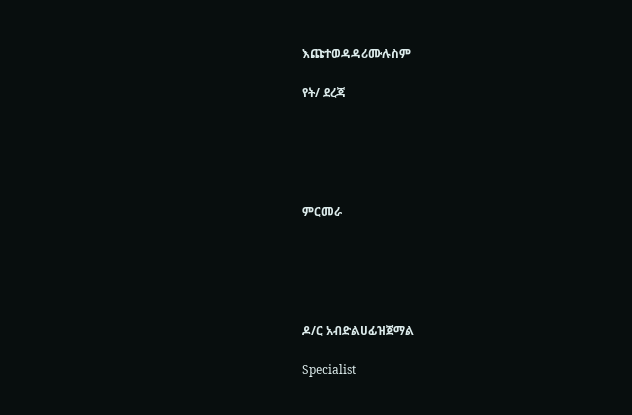እጩተወዳዳሪሙሉስም

የት/ ደረጃ





ምርመራ





ዶ/ር አብድልሀፊዝጀማል

Specialist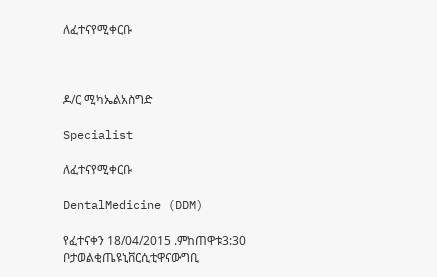ለፈተናየሚቀርቡ



ዶ/ር ሚካኤልአስግድ

Specialist

ለፈተናየሚቀርቡ

DentalMedicine (DDM)

የፈተናቀን 18/04/2015 .ምከጠዋቱ3:30 ቦታወልቂጤዩኒቨርሲቲዋናውግቢ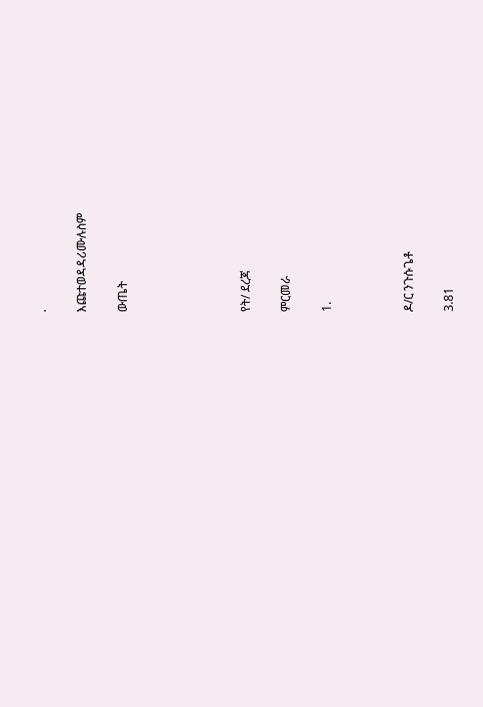.

እጩተወዳዳሪሙሉስም

ውጤት





የት/ ደረጃ

ምርመራ

1.



ዶ/ር ንጉሱጌቶ

3.81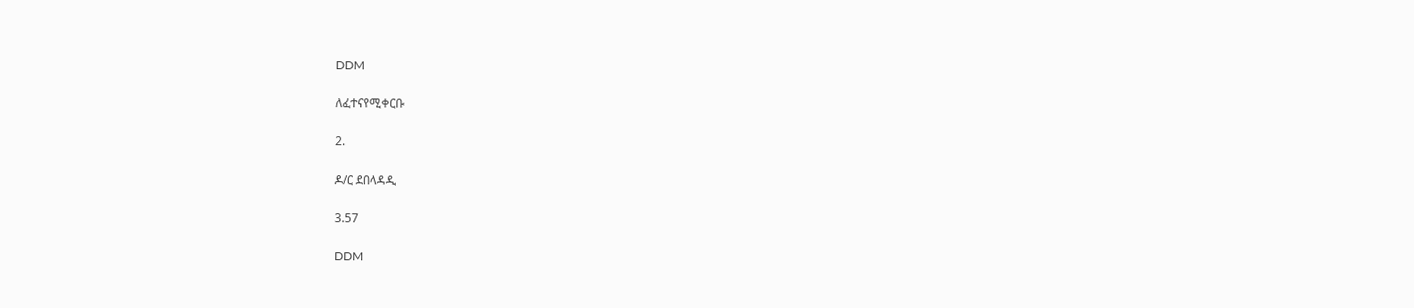DDM

ለፈተናየሚቀርቡ

2.

ዶ/ር ደበላዳዲ

3.57

DDM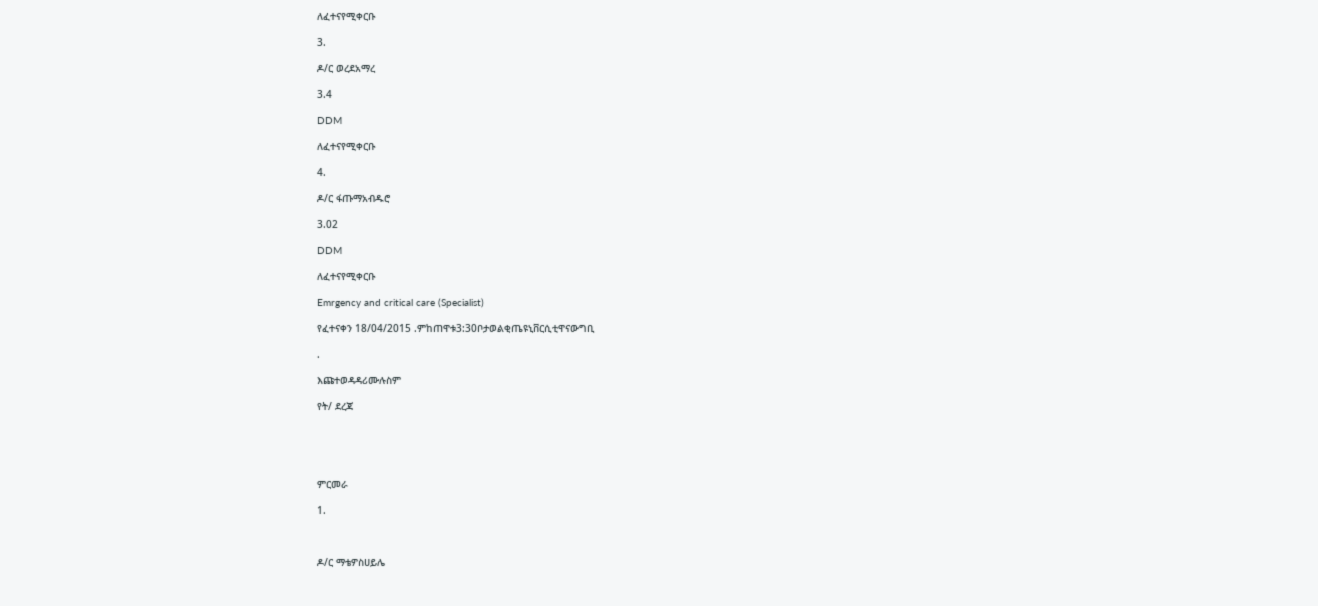ለፈተናየሚቀርቡ

3.

ዶ/ር ወረደአማረ

3.4

DDM

ለፈተናየሚቀርቡ

4.

ዶ/ር ፋጡማአብዱሮ

3.02

DDM

ለፈተናየሚቀርቡ

Emrgency and critical care (Specialist)

የፈተናቀን 18/04/2015 .ምከጠዋቱ3:30ቦታወልቂጤዩኒቨርሲቲዋናውግቢ

.

እጩተወዳዳሪሙሉስም

የት/ ደረጃ





ምርመራ

1.



ዶ/ር ማቴዎስሀይሌ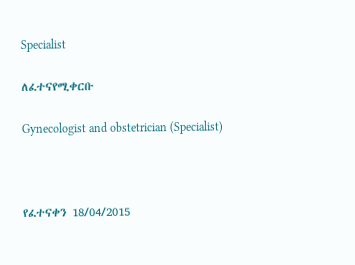Specialist

ለፈተናየሚቀርቡ

Gynecologist and obstetrician (Specialist)



የፈተናቀን 18/04/2015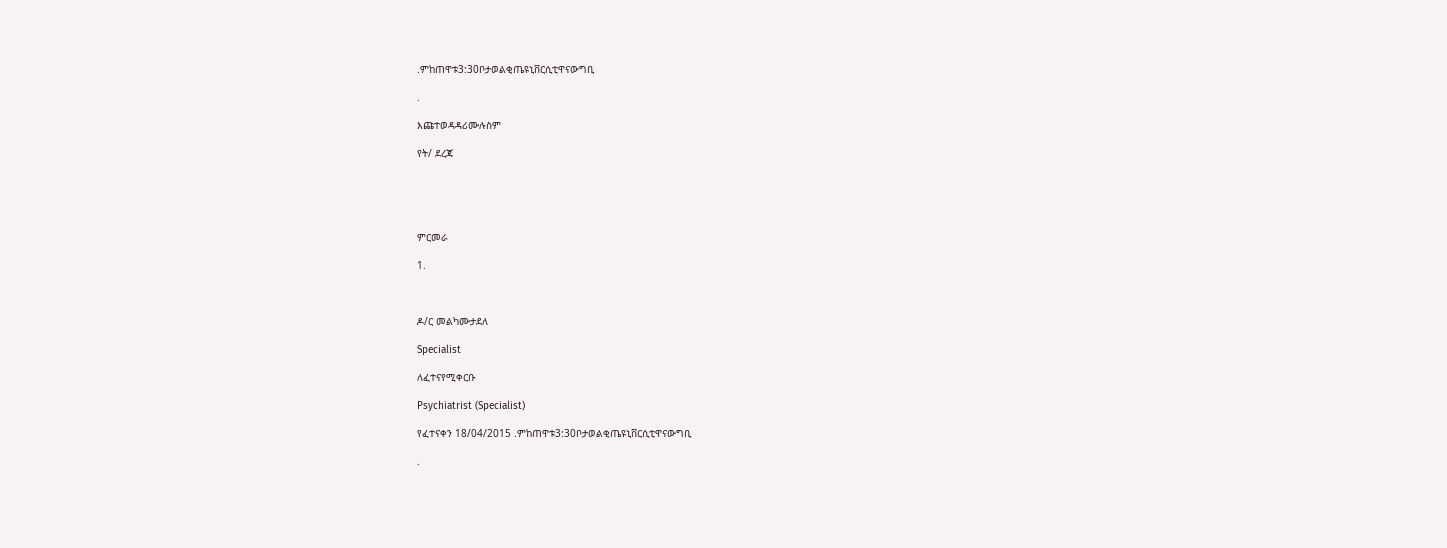.ምከጠዋቱ3:30ቦታወልቂጤዩኒቨርሲቲዋናውግቢ

.

እጩተወዳዳሪሙሉስም

የት/ ደረጃ





ምርመራ

1.



ዶ/ር መልካሙታደለ

Specialist

ለፈተናየሚቀርቡ

Psychiatrist (Specialist)

የፈተናቀን 18/04/2015 .ምከጠዋቱ3:30ቦታወልቂጤዩኒቨርሲቲዋናውግቢ

.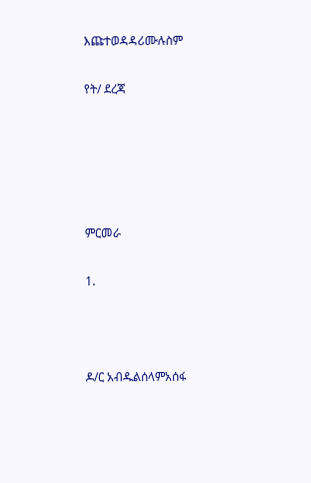እጩተወዳዳሪሙሉስም

የት/ ደረጃ





ምርመራ

1.



ዶ/ር አብዱልሰላምአሰፋ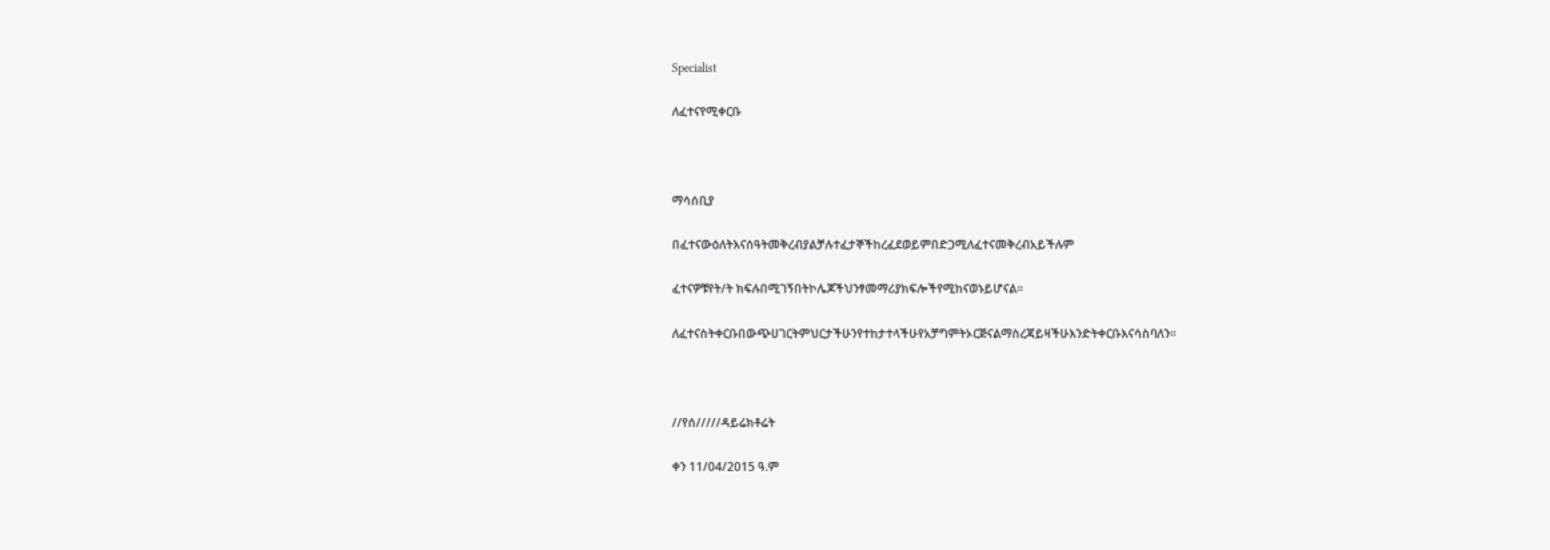Specialist

ለፈተናየሚቀርቡ



ማሳሰቢያ

በፈተናውዕለትእናሰዓትመቅረብያልቻሉተፈታኞችከረፈደወይምበድጋሚለፈተናመቅረብአይችሉም

ፈተናዎቹየት/ት ክፍሉበሚገኝበትኮሌጆችህንፃመማሪያክፍሎችየሚከናወኑይሆናል፡፡

ለፈተናስትቀርቡበውጭሀገርትምህርታችሁንየተከታተላችሁየአቻግምትኦርጅናልማስረጃይዛችሁእንድትቀርቡእናሳስባለን፡፡



//የሰ/////ዳይሬክቶሬት

ቀን 11/04/2015 ዓ.ም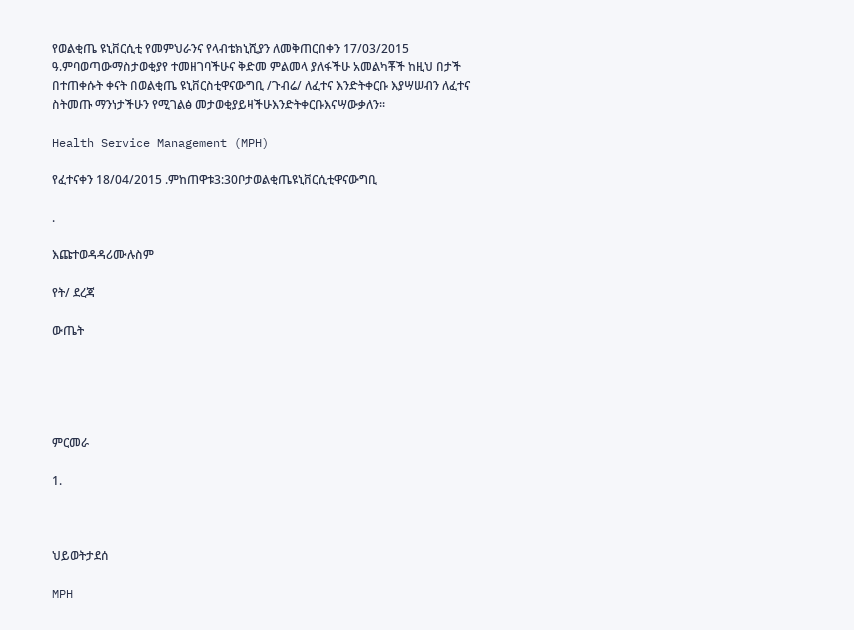የወልቂጤ ዩኒቨርሲቲ የመምህራንና የላብቴክኒሺያን ለመቅጠርበቀን 17/03/2015 ዓ.ምባወጣውማስታወቂያየ ተመዘገባችሁና ቅድመ ምልመላ ያለፋችሁ አመልካቾች ከዚህ በታች በተጠቀሱት ቀናት በወልቂጤ ዩኒቨርስቲዋናውግቢ /ጉብሬ/ ለፈተና እንድትቀርቡ እያሣሠብን ለፈተና ስትመጡ ማንነታችሁን የሚገልፅ መታወቂያይዛችሁእንድትቀርቡእናሣውቃለን፡፡

Health Service Management (MPH)

የፈተናቀን 18/04/2015 .ምከጠዋቱ3:30ቦታወልቂጤዩኒቨርሲቲዋናውግቢ

.

እጩተወዳዳሪሙሉስም

የት/ ደረጃ

ውጤት





ምርመራ

1.



ህይወትታደሰ

MPH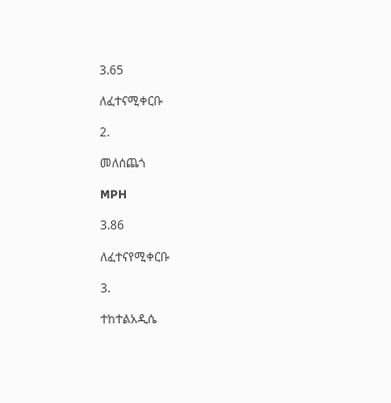3.65

ለፈተናሚቀርቡ

2.

መለሰጨጎ

MPH

3.86

ለፈተናየሚቀርቡ

3.

ተከተልአዲሴ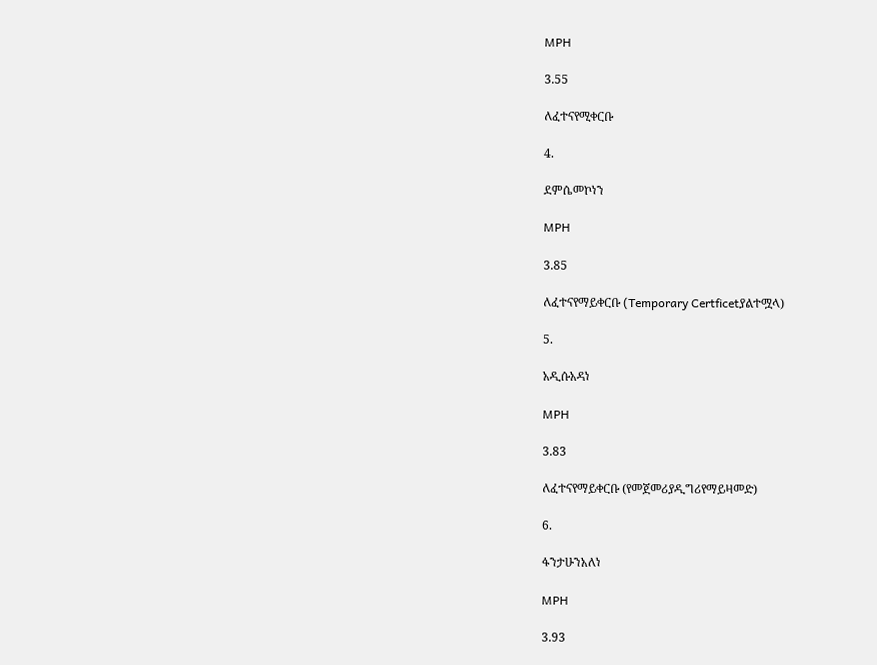MPH

3.55

ለፈተናየሚቀርቡ

4.

ደምሴመኮነን

MPH

3.85

ለፈተናየማይቀርቡ (Temporary Certficetያልተሟላ)

5.

አዲሱአዳነ

MPH

3.83

ለፈተናየማይቀርቡ (የመጀመሪያዲግሪየማይዛመድ)

6.

ፋንታሁንአለነ

MPH

3.93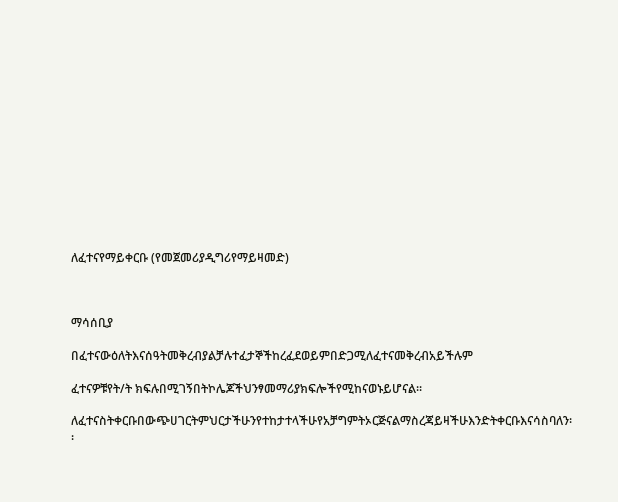ለፈተናየማይቀርቡ (የመጀመሪያዲግሪየማይዛመድ)



ማሳሰቢያ

በፈተናውዕለትእናሰዓትመቅረብያልቻሉተፈታኞችከረፈደወይምበድጋሚለፈተናመቅረብአይችሉም

ፈተናዎቹየት/ት ክፍሉበሚገኝበትኮሌጆችህንፃመማሪያክፍሎችየሚከናወኑይሆናል፡፡

ለፈተናስትቀርቡበውጭሀገርትምህርታችሁንየተከታተላችሁየአቻግምትኦርጅናልማስረጃይዛችሁእንድትቀርቡእናሳስባለን፡፡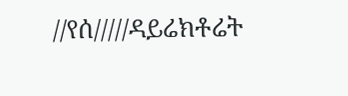//የሰ/////ዳይሬክቶሬት